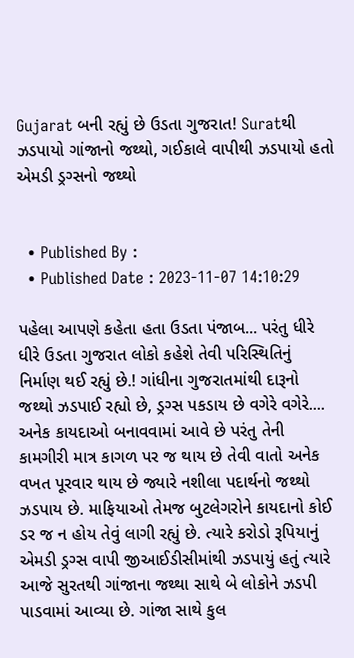Gujarat બની રહ્યું છે ઉડતા ગુજરાત! Suratથી ઝડપાયો ગાંજાનો જથ્થો, ગઈકાલે વાપીથી ઝડપાયો હતો એમડી ડ્રગ્સનો જથ્થો


  • Published By :
  • Published Date : 2023-11-07 14:10:29

પહેલા આપણે કહેતા હતા ઉડતા પંજાબ... પરંતુ ધીરે ધીરે ઉડતા ગુજરાત લોકો કહેશે તેવી પરિસ્થિતિનું નિર્માણ થઈ રહ્યું છે.! ગાંધીના ગુજરાતમાંથી દારૂનો જથ્થો ઝડપાઈ રહ્યો છે, ડ્રગ્સ પકડાય છે વગેરે વગેરે.... અનેક કાયદાઓ બનાવવામાં આવે છે પરંતુ તેની કામગીરી માત્ર કાગળ પર જ થાય છે તેવી વાતો અનેક વખત પૂરવાર થાય છે જ્યારે નશીલા પદાર્થનો જથ્થો ઝડપાય છે. માફિયાઓ તેમજ બુટલેગરોને કાયદાનો કોઈ ડર જ ન હોય તેવું લાગી રહ્યું છે. ત્યારે કરોડો રૂપિયાનું એમડી ડ્રગ્સ વાપી જીઆઈડીસીમાંથી ઝડપાયું હતું ત્યારે આજે સુરતથી ગાંજાના જથ્થા સાથે બે લોકોને ઝડપી પાડવામાં આવ્યા છે. ગાંજા સાથે કુલ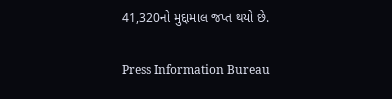41,320નો મુદ્દામાલ જપ્ત થયો છે.

Press Information Bureau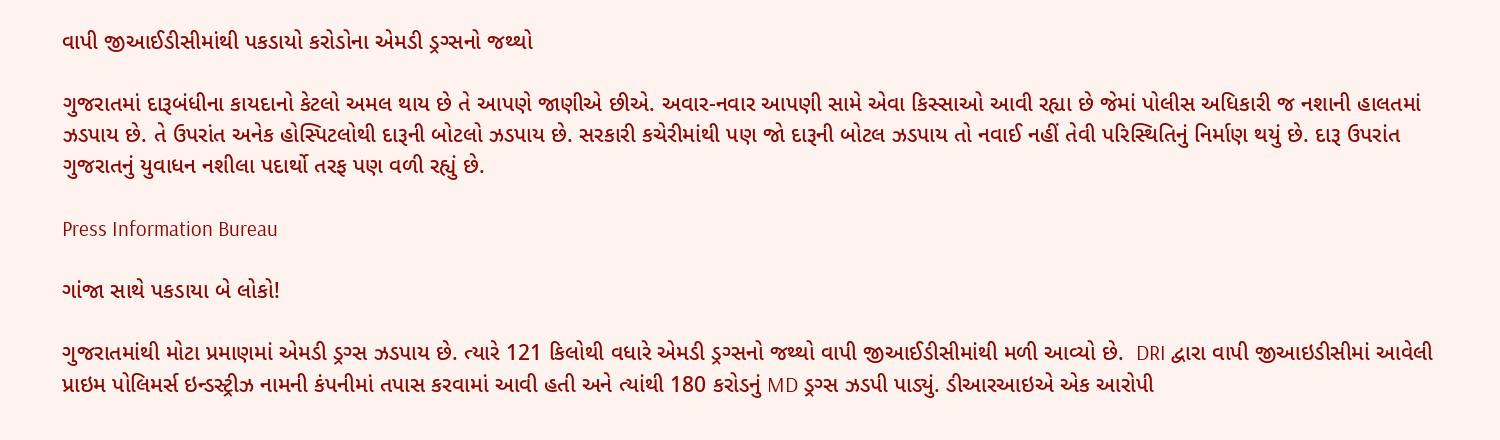વાપી જીઆઈડીસીમાંથી પકડાયો કરોડોના એમડી ડ્રગ્સનો જથ્થો

ગુજરાતમાં દારૂબંધીના કાયદાનો કેટલો અમલ થાય છે તે આપણે જાણીએ છીએ. અવાર-નવાર આપણી સામે એવા કિસ્સાઓ આવી રહ્યા છે જેમાં પોલીસ અધિકારી જ નશાની હાલતમાં ઝડપાય છે. તે ઉપરાંત અનેક હોસ્પિટલોથી દારૂની બોટલો ઝડપાય છે. સરકારી કચેરીમાંથી પણ જો દારૂની બોટલ ઝડપાય તો નવાઈ નહીં તેવી પરિસ્થિતિનું નિર્માણ થયું છે. દારૂ ઉપરાંત ગુજરાતનું યુવાધન નશીલા પદાર્થો તરફ પણ વળી રહ્યું છે.

Press Information Bureau

ગાંજા સાથે પકડાયા બે લોકો!

ગુજરાતમાંથી મોટા પ્રમાણમાં એમડી ડ્રગ્સ ઝડપાય છે. ત્યારે 121 કિલોથી વધારે એમડી ડ્રગ્સનો જથ્થો વાપી જીઆઈડીસીમાંથી મળી આવ્યો છે.  DRI દ્વારા વાપી જીઆઇડીસીમાં આવેલી પ્રાઇમ પોલિમર્સ ઇન્ડસ્ટ્રીઝ નામની કંપનીમાં તપાસ કરવામાં આવી હતી અને ત્યાંથી 180 કરોડનું MD ડ્રગ્સ ઝડપી પાડ્યું. ડીઆરઆઇએ એક આરોપી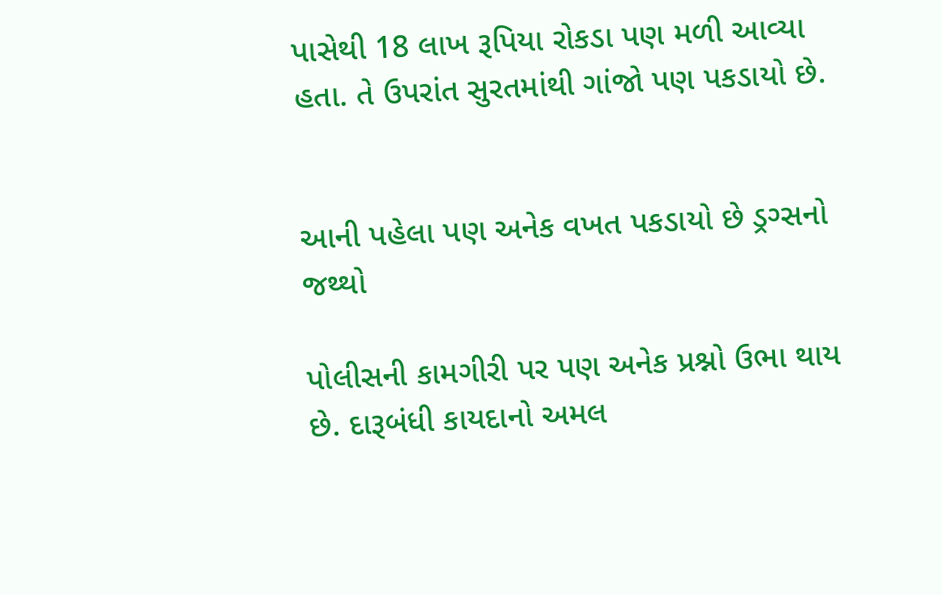પાસેથી 18 લાખ રૂપિયા રોકડા પણ મળી આવ્યા હતા. તે ઉપરાંત સુરતમાંથી ગાંજો પણ પકડાયો છે.


આની પહેલા પણ અનેક વખત પકડાયો છે ડ્રગ્સનો જથ્થો

પોલીસની કામગીરી પર પણ અનેક પ્રશ્નો ઉભા થાય છે. દારૂબંધી કાયદાનો અમલ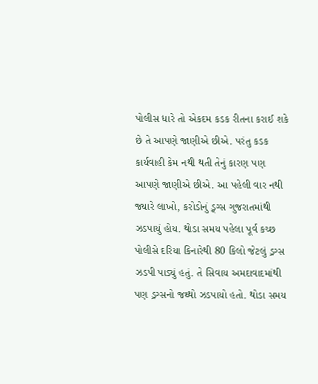પોલીસ ધારે તો એકદમ કડક રીતના કરાઈ શકે છે તે આપણે જાણીએ છીએ. પરંતુ કડક કાર્યવાહી કેમ નથી થતી તેનું કારણ પણ આપણે જાણીએ છીએ. આ પહેલી વાર નથી જ્યારે લાખો, કરોડોનું ડ્ર્ગ્સ ગુજરાતમાંથી ઝડપાયું હોય. થોડા સમય પહેલા પૂર્વ કચ્છ પોલીસે દરિયા કિનારેથી 80 કિલો જેટલું ડ્રગ્સ ઝડપી પાડ્યું હતું. તે સિવાય અમદાવાદમાંથી પણ ડ્રગ્સનો જથ્થો ઝડપાયો હતો. થોડા સમય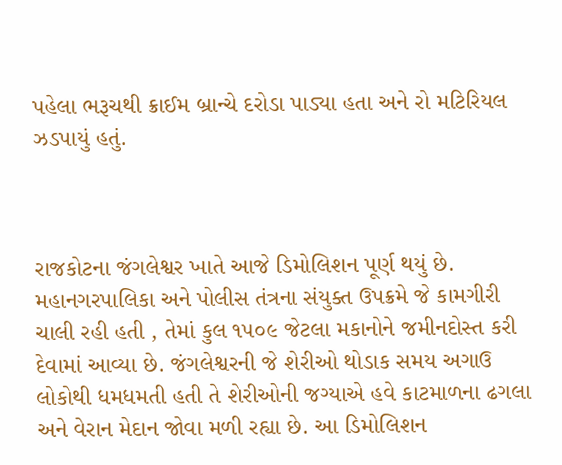પહેલા ભરૂચથી ક્રાઈમ બ્રાન્ચે દરોડા પાડ્યા હતા અને રો મટિરિયલ ઝડપાયું હતું.



રાજકોટના જંગલેશ્વર ખાતે આજે ડિમોલિશન પૂર્ણ થયું છે. મહાનગરપાલિકા અને પોલીસ તંત્રના સંયુક્ત ઉપક્રમે જે કામગીરી ચાલી રહી હતી , તેમાં કુલ ૧૫૦૯ જેટલા મકાનોને જમીનદોસ્ત કરી દેવામાં આવ્યા છે. જંગલેશ્વરની જે શેરીઓ થોડાક સમય અગાઉ લોકોથી ધમધમતી હતી તે શેરીઓની જગ્યાએ હવે કાટમાળના ઢગલા અને વેરાન મેદાન જોવા મળી રહ્યા છે. આ ડિમોલિશન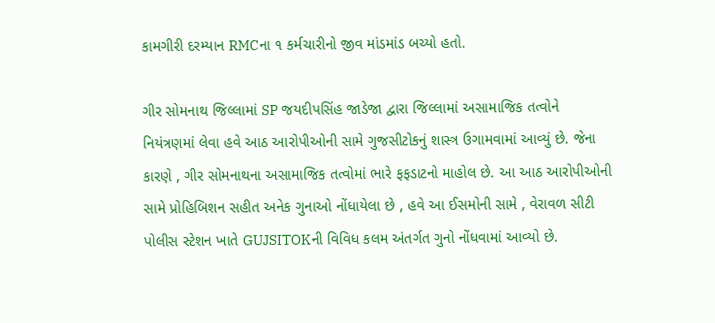કામગીરી દરમ્યાન RMCના ૧ કર્મચારીનો જીવ માંડમાંડ બચ્યો હતો.

ગીર સોમનાથ જિલ્લામાં SP જયદીપસિંહ જાડેજા દ્વારા જિલ્લામાં અસામાજિક તત્વોને નિયંત્રણમાં લેવા હવે આઠ આરોપીઓની સામે ગુજસીટોકનું શાસ્ત્ર ઉગામવામાં આવ્યું છે. જેના કારણે , ગીર સોમનાથના અસામાજિક તત્વોમાં ભારે ફફડાટનો માહોલ છે. આ આઠ આરોપીઓની સામે પ્રોહિબિશન સહીત અનેક ગુનાઓ નોંધાયેલા છે , હવે આ ઈસમોની સામે , વેરાવળ સીટી પોલીસ સ્ટેશન ખાતે GUJSITOKની વિવિધ કલમ અંતર્ગત ગુનો નોંધવામાં આવ્યો છે.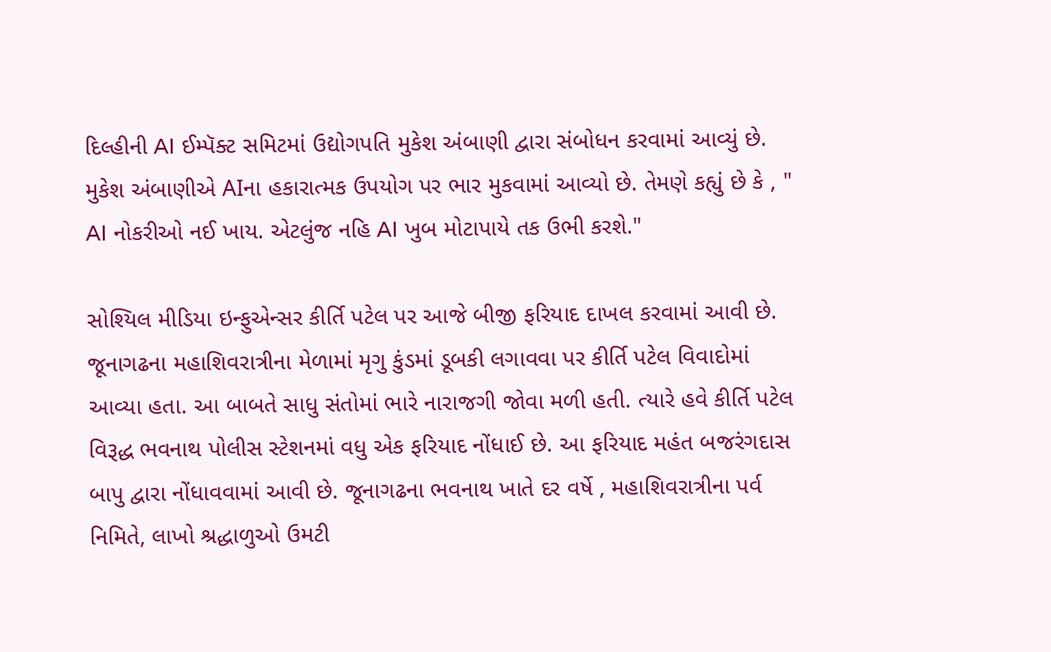દિલ્હીની AI ઈમ્પૅક્ટ સમિટમાં ઉદ્યોગપતિ મુકેશ અંબાણી દ્વારા સંબોધન કરવામાં આવ્યું છે. મુકેશ અંબાણીએ AIના હકારાત્મક ઉપયોગ પર ભાર મુકવામાં આવ્યો છે. તેમણે કહ્યું છે કે , " AI નોકરીઓ નઈ ખાય. એટલુંજ નહિ AI ખુબ મોટાપાયે તક ઉભી કરશે."

સોશ્યિલ મીડિયા ઇન્ફુએન્સર કીર્તિ પટેલ પર આજે બીજી ફરિયાદ દાખલ કરવામાં આવી છે. જૂનાગઢના મહાશિવરાત્રીના મેળામાં મૃગુ કુંડમાં ડૂબકી લગાવવા પર કીર્તિ પટેલ વિવાદોમાં આવ્યા હતા. આ બાબતે સાધુ સંતોમાં ભારે નારાજગી જોવા મળી હતી. ત્યારે હવે કીર્તિ પટેલ વિરૂદ્ધ ભવનાથ પોલીસ સ્ટેશનમાં વધુ એક ફરિયાદ નોંધાઈ છે. આ ફરિયાદ મહંત બજરંગદાસ બાપુ દ્વારા નોંધાવવામાં આવી છે. જૂનાગઢના ભવનાથ ખાતે દર વર્ષે , મહાશિવરાત્રીના પર્વ નિમિતે, લાખો શ્રદ્ધાળુઓ ઉમટી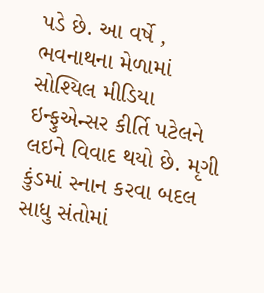પડે છે. આ વર્ષે , ભવનાથના મેળામાં સોશ્યિલ મીડિયા ઇન્ફુએન્સર કીર્તિ પટેલને લઇને વિવાદ થયો છે. મૃગી કુંડમાં સ્નાન કરવા બદલ સાધુ સંતોમાં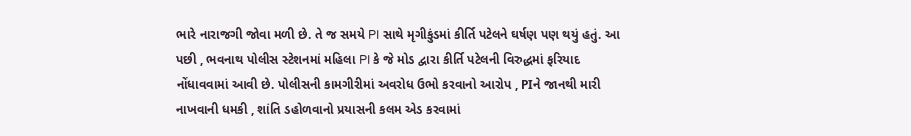ભારે નારાજગી જોવા મળી છે. તે જ સમયે PI સાથે મૃગીકુંડમાં કીર્તિ પટેલને ઘર્ષણ પણ થયું હતું. આ પછી , ભવનાથ પોલીસ સ્ટેશનમાં મહિલા PI કે જે મોડ દ્વારા કીર્તિ પટેલની વિરુદ્ધમાં ફરિયાદ નોંધાવવામાં આવી છે. પોલીસની કામગીરીમાં અવરોધ ઉભો કરવાનો આરોપ , PIને જાનથી મારી નાખવાની ધમકી , શાંતિ ડહોળવાનો પ્રયાસની કલમ એડ કરવામાં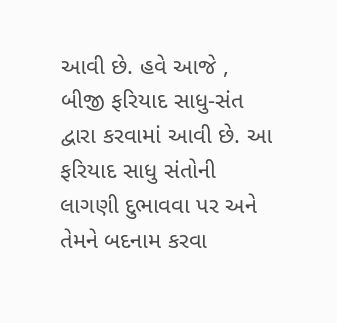આવી છે. હવે આજે , બીજી ફરિયાદ સાધુ-સંત દ્વારા કરવામાં આવી છે. આ ફરિયાદ સાધુ સંતોની લાગણી દુભાવવા પર અને તેમને બદનામ કરવા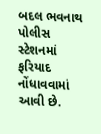બદલ ભવનાથ પોલીસ સ્ટેશનમાં ફરિયાદ નોંધાવવામાં આવી છે.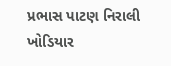પ્રભાસ પાટણ નિરાલી ખોડિયાર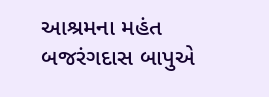આશ્રમના મહંત બજરંગદાસ બાપુએ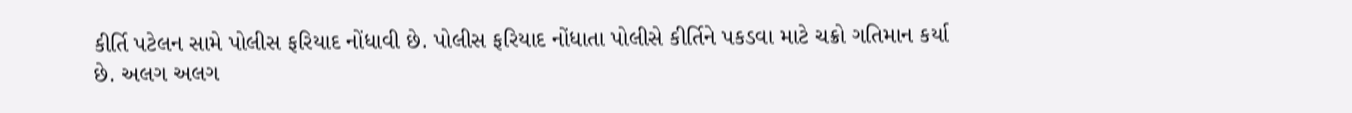કીર્તિ પટેલન સામે પોલીસ ફરિયાદ નોંધાવી છે. પોલીસ ફરિયાદ નોંધાતા પોલીસે કીર્તિને પકડવા માટે ચક્રો ગતિમાન કર્યા છે. અલગ અલગ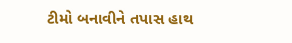ટીમો બનાવીને તપાસ હાથ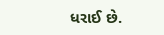ધરાઈ છે.